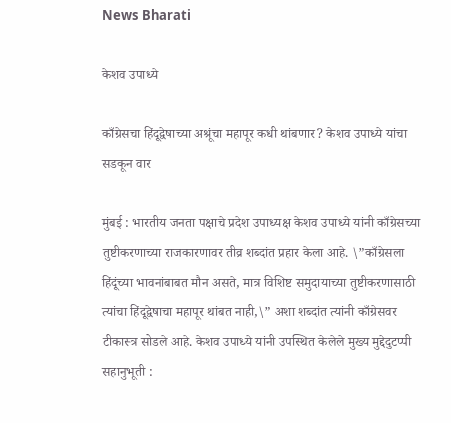News Bharati

केशव उपाध्ये

काँग्रेसचा हिंदूद्वेषाच्या अश्रूंचा महापूर कधी थांबणार? केशव उपाध्ये यांचा सडकून वार

मुंबई : भारतीय जनता पक्षाचे प्रदेश उपाध्यक्ष केशव उपाध्ये यांनी काँग्रेसच्या तुष्टीकरणाच्या राजकारणावर तीव्र शब्दांत प्रहार केला आहे. \”काँग्रेसला हिंदूंच्या भावनांबाबत मौन असते, मात्र विशिष्ट समुदायाच्या तुष्टीकरणासाठी त्यांचा हिंदूद्वेषाचा महापूर थांबत नाही,\” अशा शब्दांत त्यांनी काँग्रेसवर टीकास्त्र सोडले आहे. केशव उपाध्ये यांनी उपस्थित केलेले मुख्य मुद्देदुटप्पी सहानुभूती :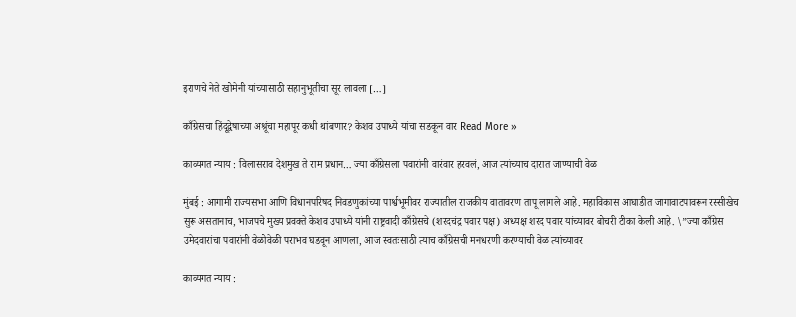इराणचे नेते खोमेनी यांच्यासाठी सहानुभूतीचा सूर लावला […]

काँग्रेसचा हिंदूद्वेषाच्या अश्रूंचा महापूर कधी थांबणार? केशव उपाध्ये यांचा सडकून वार Read More »

काव्यगत न्याय : विलासराव देशमुख ते राम प्रधान… ज्या काँग्रेसला पवारांनी वारंवार हरवलं, आज त्यांच्याच दारात जाण्याची वेळ

मुंबई : आगामी राज्यसभा आणि विधानपरिषद निवडणुकांच्या पार्श्वभूमीवर राज्यातील राजकीय वातावरण तापू लागले आहे. महाविकास आघाडीत जागावाटपावरून रस्सीखेच सुरू असतानाच, भाजपचे मुख्य प्रवक्ते केशव उपाध्ये यांनी राष्ट्रवादी काँग्रेसचे (शरदचंद्र पवार पक्ष) अध्यक्ष शरद पवार यांच्यावर बोचरी टीका केली आहे. \”ज्या काँग्रेस उमेदवारांचा पवारांनी वेळोवेळी पराभव घडवून आणला, आज स्वतःसाठी त्याच काँग्रेसची मनधरणी करण्याची वेळ त्यांच्यावर

काव्यगत न्याय :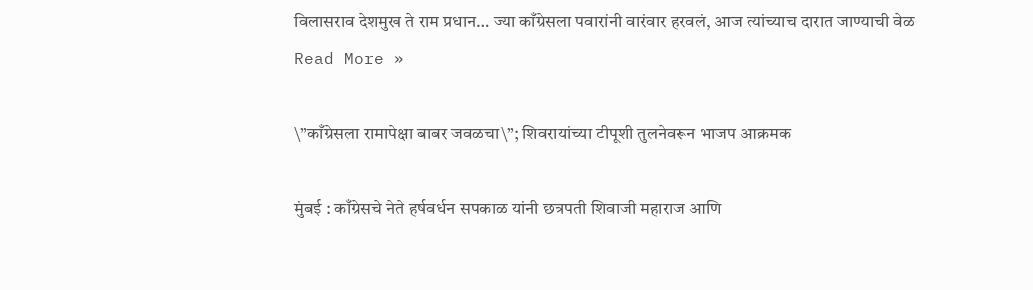विलासराव देशमुख ते राम प्रधान… ज्या काँग्रेसला पवारांनी वारंवार हरवलं, आज त्यांच्याच दारात जाण्याची वेळ Read More »

\”काँग्रेसला रामापेक्षा बाबर जवळचा\”; शिवरायांच्या टीपूशी तुलनेवरून भाजप आक्रमक

मुंबई : काँग्रेसचे नेते हर्षवर्धन सपकाळ यांनी छत्रपती शिवाजी महाराज आणि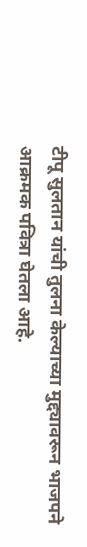टीपू सुलतान यांची तुलना केल्याच्या मुद्द्यावरून भाजपने आक्रमक पवित्रा घेतला आहे.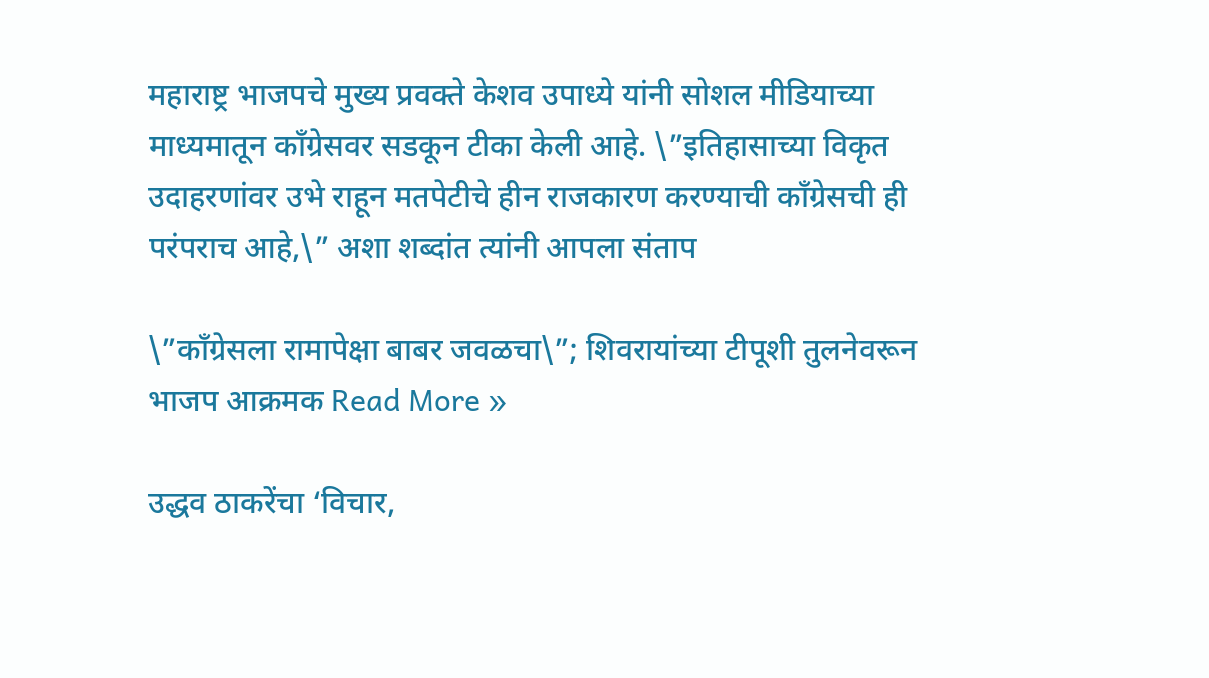महाराष्ट्र भाजपचे मुख्य प्रवक्ते केशव उपाध्ये यांनी सोशल मीडियाच्या माध्यमातून काँग्रेसवर सडकून टीका केली आहे. \”इतिहासाच्या विकृत उदाहरणांवर उभे राहून मतपेटीचे हीन राजकारण करण्याची काँग्रेसची ही परंपराच आहे,\” अशा शब्दांत त्यांनी आपला संताप

\”काँग्रेसला रामापेक्षा बाबर जवळचा\”; शिवरायांच्या टीपूशी तुलनेवरून भाजप आक्रमक Read More »

उद्धव ठाकरेंचा ‘विचार,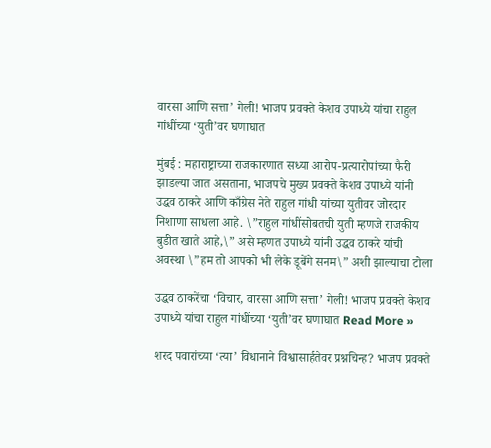वारसा आणि सत्ता’ गेली! भाजप प्रवक्ते केशव उपाध्ये यांचा राहुल गांधींच्या ‘युती’वर घणाघात

मुंबई : महाराष्ट्राच्या राजकारणात सध्या आरोप-प्रत्यारोपांच्या फैरी झाडल्या जात असताना, भाजपचे मुख्य प्रवक्ते केशव उपाध्ये यांनी उद्धव ठाकरे आणि काँग्रेस नेते राहुल गांधी यांच्या युतीवर जोरदार निशाणा साधला आहे. \”राहुल गांधींसोबतची युती म्हणजे राजकीय बुडीत खाते आहे,\” असे म्हणत उपाध्ये यांनी उद्धव ठाकरे यांची अवस्था \”हम तो आपको भी लेके डूबेंगे सनम\” अशी झाल्याचा टोला

उद्धव ठाकरेंचा ‘विचार, वारसा आणि सत्ता’ गेली! भाजप प्रवक्ते केशव उपाध्ये यांचा राहुल गांधींच्या ‘युती’वर घणाघात Read More »

शरद पवारांच्या ‘त्या’ विधानाने विश्वासार्हतेवर प्रश्नचिन्ह? भाजप प्रवक्ते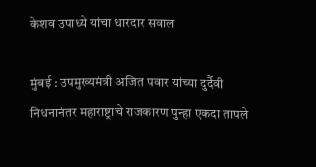केशव उपाध्ये यांचा धारदार सवाल

मुंबई : उपमुख्यमंत्री अजित पवार यांच्या दुर्दैवी निधनानंतर महाराष्ट्राचे राजकारण पुन्हा एकदा तापले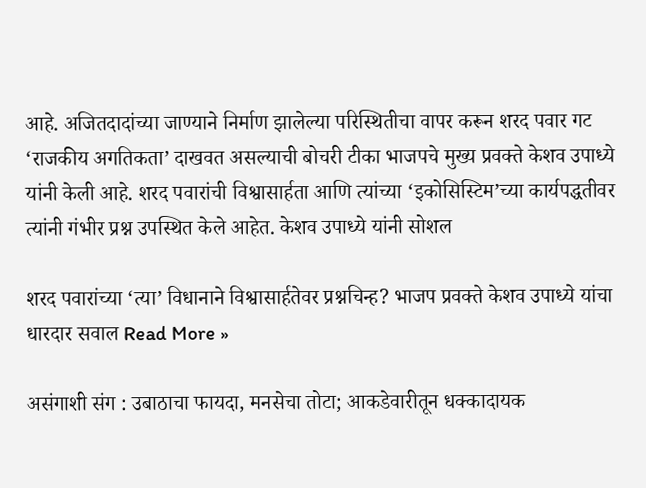आहे. अजितदादांच्या जाण्याने निर्माण झालेल्या परिस्थितीचा वापर करून शरद पवार गट ‘राजकीय अगतिकता’ दाखवत असल्याची बोचरी टीका भाजपचे मुख्य प्रवक्ते केशव उपाध्ये यांनी केली आहे. शरद पवारांची विश्वासार्हता आणि त्यांच्या ‘इकोसिस्टिम’च्या कार्यपद्धतीवर त्यांनी गंभीर प्रश्न उपस्थित केले आहेत. केशव उपाध्ये यांनी सोशल

शरद पवारांच्या ‘त्या’ विधानाने विश्वासार्हतेवर प्रश्नचिन्ह? भाजप प्रवक्ते केशव उपाध्ये यांचा धारदार सवाल Read More »

असंगाशी संग : उबाठाचा फायदा, मनसेचा तोटा; आकडेवारीतून धक्कादायक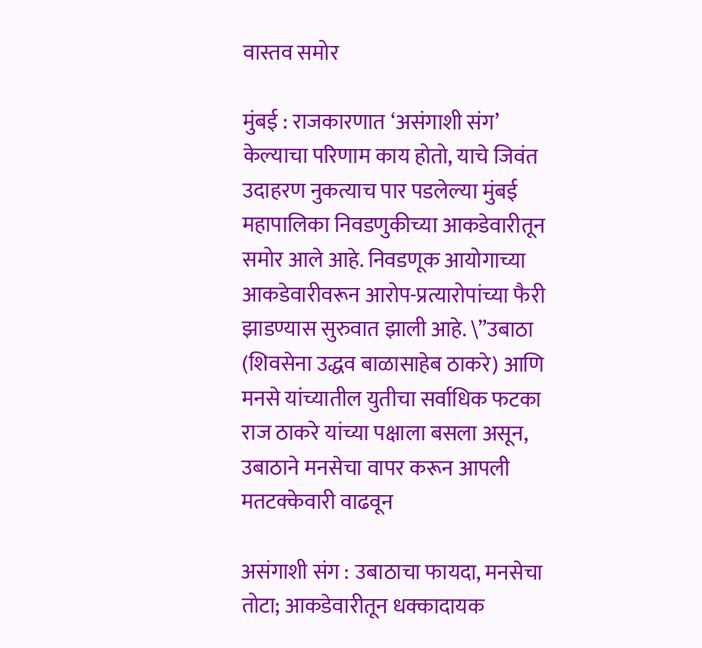वास्तव समोर

मुंबई : राजकारणात ‘असंगाशी संग’ केल्याचा परिणाम काय होतो, याचे जिवंत उदाहरण नुकत्याच पार पडलेल्या मुंबई महापालिका निवडणुकीच्या आकडेवारीतून समोर आले आहे. निवडणूक आयोगाच्या आकडेवारीवरून आरोप-प्रत्यारोपांच्या फैरी झाडण्यास सुरुवात झाली आहे. \”उबाठा (शिवसेना उद्धव बाळासाहेब ठाकरे) आणि मनसे यांच्यातील युतीचा सर्वाधिक फटका राज ठाकरे यांच्या पक्षाला बसला असून, उबाठाने मनसेचा वापर करून आपली मतटक्केवारी वाढवून

असंगाशी संग : उबाठाचा फायदा, मनसेचा तोटा; आकडेवारीतून धक्कादायक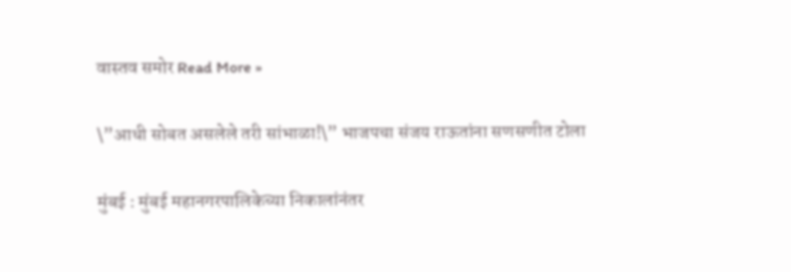वास्तव समोर Read More »

\”आधी सोबत असलेले तरी सांभाळा!\” भाजपचा संजय राऊतांना सणसणीत टोला

मुंबई : मुंबई महानगरपालिकेच्या निकालांनंतर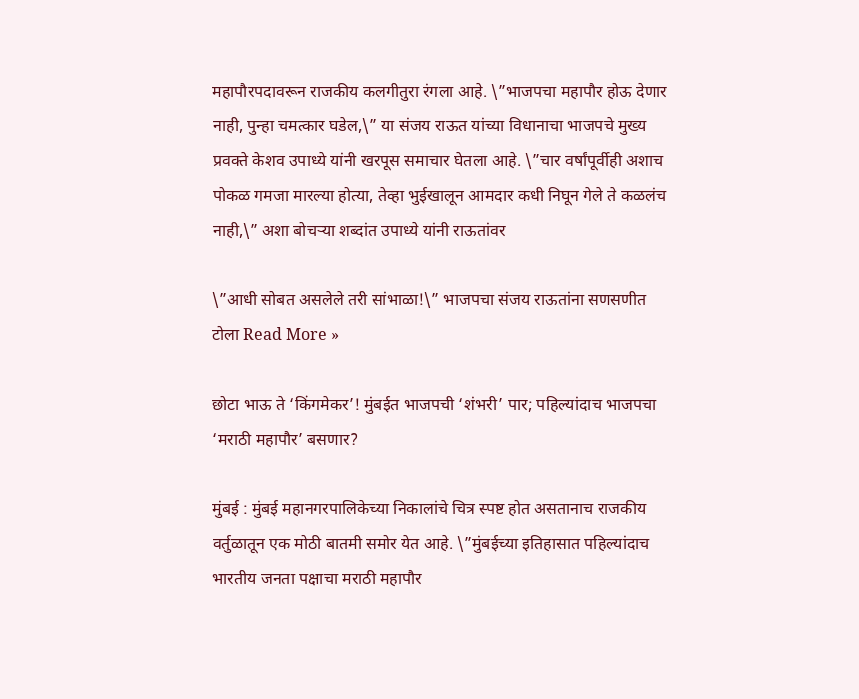महापौरपदावरून राजकीय कलगीतुरा रंगला आहे. \”भाजपचा महापौर होऊ देणार नाही, पुन्हा चमत्कार घडेल,\” या संजय राऊत यांच्या विधानाचा भाजपचे मुख्य प्रवक्ते केशव उपाध्ये यांनी खरपूस समाचार घेतला आहे. \”चार वर्षांपूर्वीही अशाच पोकळ गमजा मारल्या होत्या, तेव्हा भुईखालून आमदार कधी निघून गेले ते कळलंच नाही,\” अशा बोचऱ्या शब्दांत उपाध्ये यांनी राऊतांवर

\”आधी सोबत असलेले तरी सांभाळा!\” भाजपचा संजय राऊतांना सणसणीत टोला Read More »

छोटा भाऊ ते ‘किंगमेकर’! मुंबईत भाजपची ‘शंभरी’ पार; पहिल्यांदाच भाजपचा ‘मराठी महापौर’ बसणार?

मुंबई : मुंबई महानगरपालिकेच्या निकालांचे चित्र स्पष्ट होत असतानाच राजकीय वर्तुळातून एक मोठी बातमी समोर येत आहे. \”मुंबईच्या इतिहासात पहिल्यांदाच भारतीय जनता पक्षाचा मराठी महापौर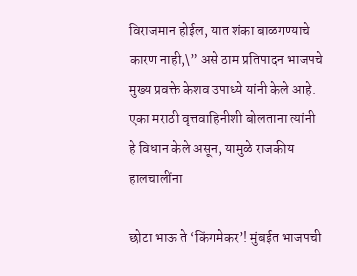विराजमान होईल, यात शंका बाळगण्याचे कारण नाही,\” असे ठाम प्रतिपादन भाजपचे मुख्य प्रवक्ते केशव उपाध्ये यांनी केले आहे. एका मराठी वृत्तवाहिनीशी बोलताना त्यांनी हे विधान केले असून, यामुळे राजकीय हालचालींना

छोटा भाऊ ते ‘किंगमेकर’! मुंबईत भाजपची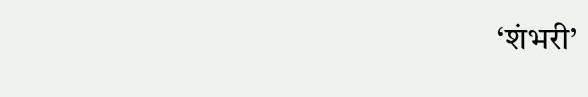‘शंभरी’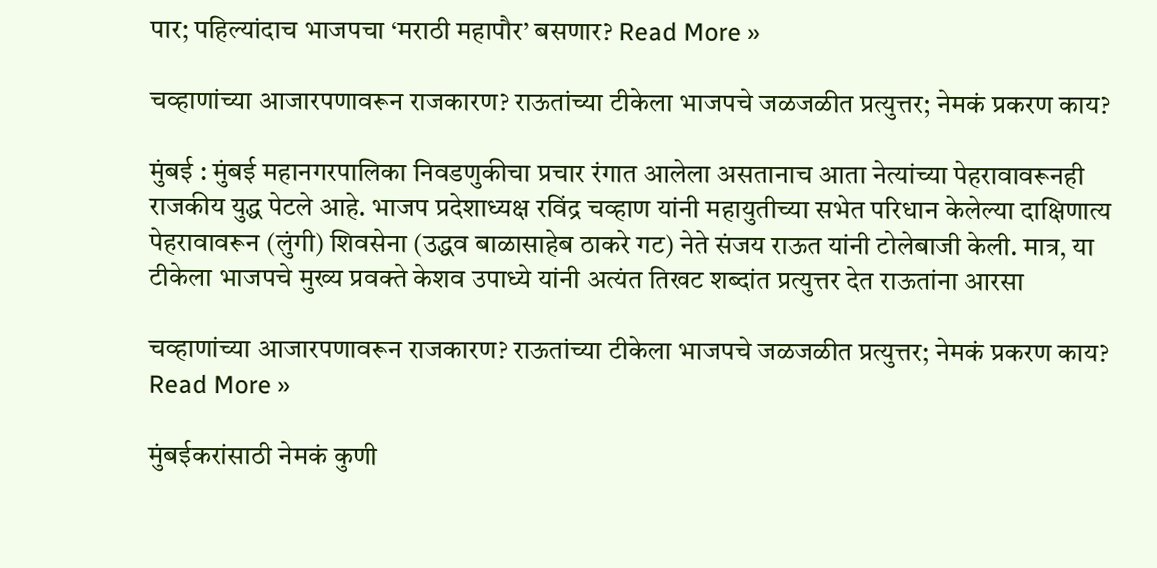पार; पहिल्यांदाच भाजपचा ‘मराठी महापौर’ बसणार? Read More »

चव्हाणांच्या आजारपणावरून राजकारण? राऊतांच्या टीकेला भाजपचे जळजळीत प्रत्युत्तर; नेमकं प्रकरण काय?

मुंबई : मुंबई महानगरपालिका निवडणुकीचा प्रचार रंगात आलेला असतानाच आता नेत्यांच्या पेहरावावरूनही राजकीय युद्ध पेटले आहे. भाजप प्रदेशाध्यक्ष रविंद्र चव्हाण यांनी महायुतीच्या सभेत परिधान केलेल्या दाक्षिणात्य पेहरावावरून (लुंगी) शिवसेना (उद्धव बाळासाहेब ठाकरे गट) नेते संजय राऊत यांनी टोलेबाजी केली. मात्र, या टीकेला भाजपचे मुख्य प्रवक्ते केशव उपाध्ये यांनी अत्यंत तिखट शब्दांत प्रत्युत्तर देत राऊतांना आरसा

चव्हाणांच्या आजारपणावरून राजकारण? राऊतांच्या टीकेला भाजपचे जळजळीत प्रत्युत्तर; नेमकं प्रकरण काय? Read More »

मुंबईकरांसाठी नेमकं कुणी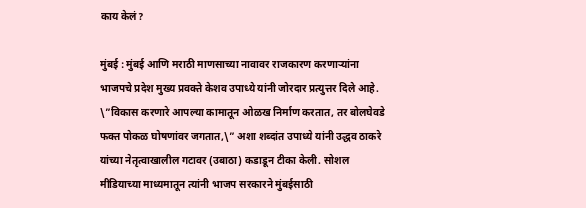काय केलं?

मुंबई : मुंबई आणि मराठी माणसाच्या नावावर राजकारण करणाऱ्यांना भाजपचे प्रदेश मुख्य प्रवक्ते केशव उपाध्ये यांनी जोरदार प्रत्युत्तर दिले आहे. \”विकास करणारे आपल्या कामातून ओळख निर्माण करतात, तर बोलघेवडे फक्त पोकळ घोषणांवर जगतात,\” अशा शब्दांत उपाध्ये यांनी उद्धव ठाकरे यांच्या नेतृत्वाखालील गटावर (उबाठा) कडाडून टीका केली. सोशल मीडियाच्या माध्यमातून त्यांनी भाजप सरकारने मुंबईसाठी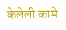केलेली कामे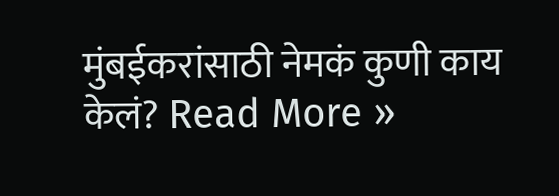मुंबईकरांसाठी नेमकं कुणी काय केलं? Read More »